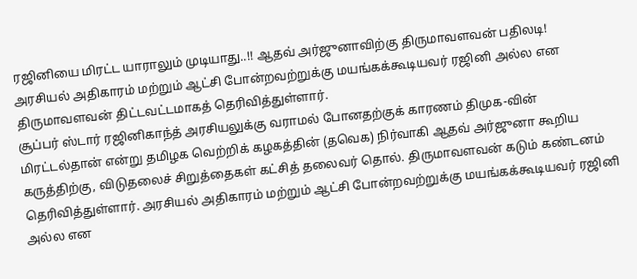ரஜினியை மிரட்ட யாராலும் முடியாது..!! ஆதவ் அர்ஜுனாவிற்கு திருமாவளவன் பதிலடி!
அரசியல் அதிகாரம் மற்றும் ஆட்சி போன்றவற்றுக்கு மயங்கக்கூடியவர் ரஜினி அல்ல என திருமாவளவன் திட்டவட்டமாகத் தெரிவித்துள்ளார்.
சூப்பர் ஸ்டார் ரஜினிகாந்த் அரசியலுக்கு வராமல் போனதற்குக் காரணம் திமுக-வின் மிரட்டல்தான் என்று தமிழக வெற்றிக் கழகத்தின் (தவெக) நிர்வாகி ஆதவ் அர்ஜுனா கூறிய கருத்திற்கு, விடுதலைச் சிறுத்தைகள் கட்சித் தலைவர் தொல். திருமாவளவன் கடும் கண்டனம் தெரிவித்துள்ளார். அரசியல் அதிகாரம் மற்றும் ஆட்சி போன்றவற்றுக்கு மயங்கக்கூடியவர் ரஜினி அல்ல என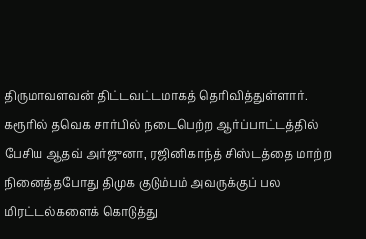திருமாவளவன் திட்டவட்டமாகத் தெரிவித்துள்ளார்.
கரூரில் தவெக சார்பில் நடைபெற்ற ஆர்ப்பாட்டத்தில் பேசிய ஆதவ் அர்ஜுனா, ரஜினிகாந்த் சிஸ்டத்தை மாற்ற நினைத்தபோது திமுக குடும்பம் அவருக்குப் பல மிரட்டல்களைக் கொடுத்து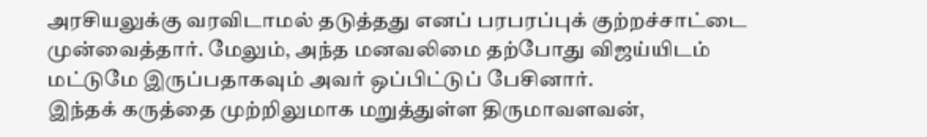அரசியலுக்கு வரவிடாமல் தடுத்தது எனப் பரபரப்புக் குற்றச்சாட்டை முன்வைத்தார். மேலும், அந்த மனவலிமை தற்போது விஜய்யிடம் மட்டுமே இருப்பதாகவும் அவர் ஒப்பிட்டுப் பேசினார்.
இந்தக் கருத்தை முற்றிலுமாக மறுத்துள்ள திருமாவளவன்,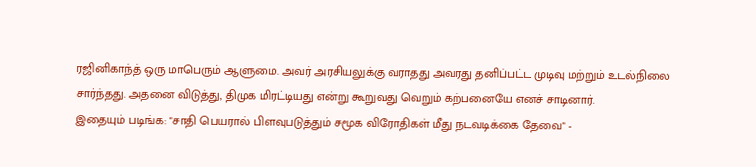ரஜினிகாந்த் ஒரு மாபெரும் ஆளுமை. அவர் அரசியலுக்கு வராதது அவரது தனிப்பட்ட முடிவு மற்றும் உடல்நிலை சார்ந்தது. அதனை விடுத்து, திமுக மிரட்டியது என்று கூறுவது வெறும் கற்பனையே எனச் சாடினார்.
இதையும் படிங்க: "சாதி பெயரால் பிளவுபடுத்தும் சமூக விரோதிகள் மீது நடவடிக்கை தேவை" -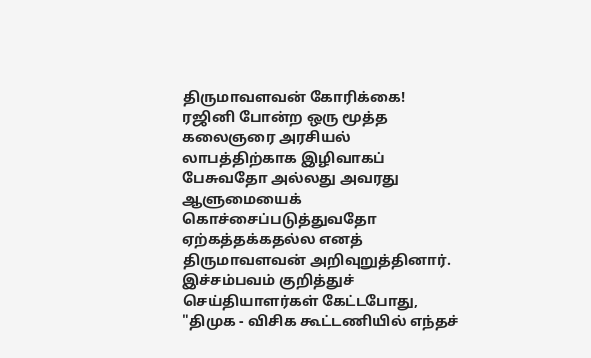திருமாவளவன் கோரிக்கை!
ரஜினி போன்ற ஒரு மூத்த கலைஞரை அரசியல் லாபத்திற்காக இழிவாகப் பேசுவதோ அல்லது அவரது ஆளுமையைக் கொச்சைப்படுத்துவதோ ஏற்கத்தக்கதல்ல எனத் திருமாவளவன் அறிவுறுத்தினார்.
இச்சம்பவம் குறித்துச் செய்தியாளர்கள் கேட்டபோது, "திமுக - விசிக கூட்டணியில் எந்தச்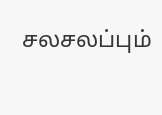சலசலப்பும்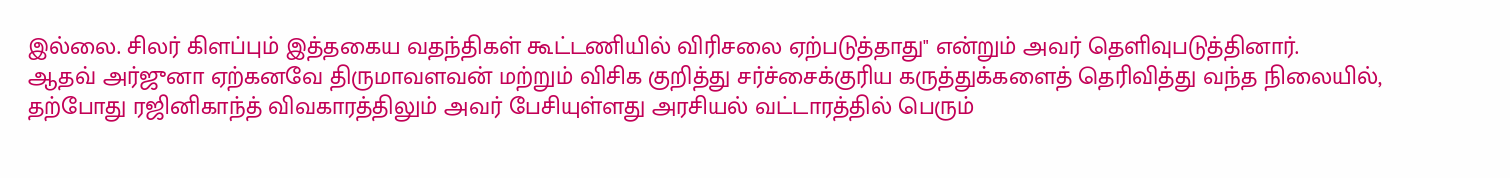இல்லை. சிலர் கிளப்பும் இத்தகைய வதந்திகள் கூட்டணியில் விரிசலை ஏற்படுத்தாது" என்றும் அவர் தெளிவுபடுத்தினார்.
ஆதவ் அர்ஜுனா ஏற்கனவே திருமாவளவன் மற்றும் விசிக குறித்து சர்ச்சைக்குரிய கருத்துக்களைத் தெரிவித்து வந்த நிலையில், தற்போது ரஜினிகாந்த் விவகாரத்திலும் அவர் பேசியுள்ளது அரசியல் வட்டாரத்தில் பெரும்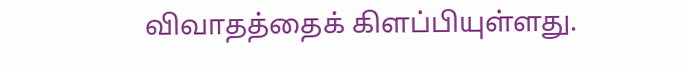விவாதத்தைக் கிளப்பியுள்ளது.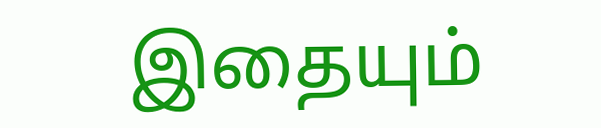இதையும்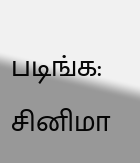படிங்க: சினிமா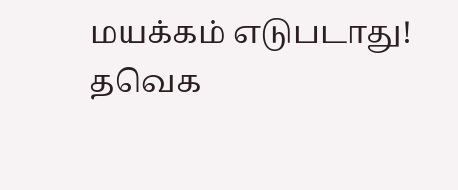மயக்கம் எடுபடாது! தவெக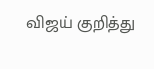விஜய் குறித்து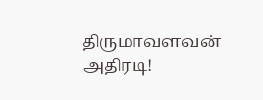திருமாவளவன் அதிரடி!